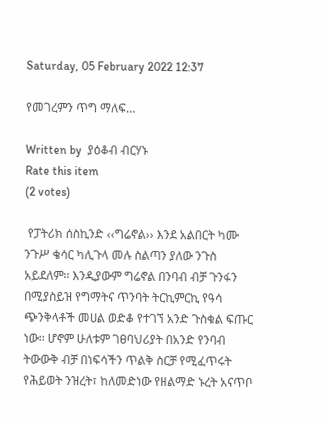Saturday, 05 February 2022 12:37

የመገረምን ጥግ ማለፍ…

Written by  ያዕቆብ ብርሃኑ
Rate this item
(2 votes)

 የፓትሪክ ሰስኪንድ ‹‹ግሬኖል›› እንደ አልበርት ካሙ ንጉሥ ቄሳር ካሊጉላ መሉ ስልጣን ያለው ንጉስ አይደለም፡፡ እንዲያውም ግሬኖል በንባብ ብቻ ጉንፋን በሚያስይዝ የግማትና ጥንባት ትርኪምርኪ የዓሳ ጭንቅላቶች መሀል ወድቆ የተገኘ አንድ ጉስቁል ፍጡር ነው፡፡ ሆኖም ሁለቱም ገፀባህሪያት በአንድ የንባብ ትውውቅ ብቻ በነፍሳችን ጥልቅ ስርቻ የሚፈጥሩት የሕይወት ንዝረት፣ ከለመድነው የዘልማድ ኑረት አናጥቦ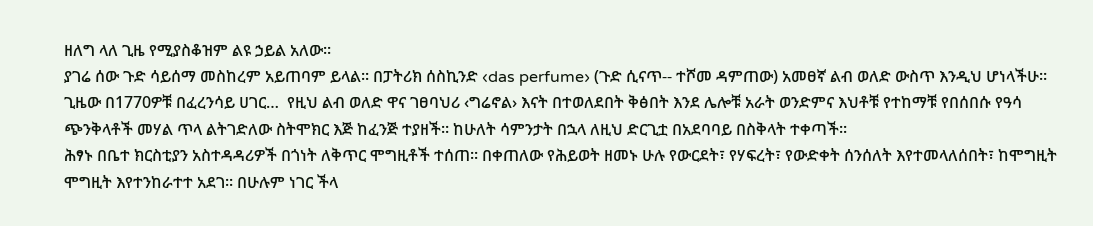ዘለግ ላለ ጊዜ የሚያስቆዝም ልዩ ኃይል አለው፡፡
ያገሬ ሰው ጉድ ሳይሰማ መስከረም አይጠባም ይላል፡፡ በፓትሪክ ሰስኪንድ ‹das perfume› (ጉድ ሲናጥ-- ተሾመ ዳምጠው) አመፀኛ ልብ ወለድ ውስጥ እንዲህ ሆነላችሁ። ጊዜው በ1770ዎቹ በፈረንሳይ ሀገር…  የዚህ ልብ ወለድ ዋና ገፀባህሪ ‹ግሬኖል› እናት በተወለደበት ቅፅበት እንደ ሌሎቹ አራት ወንድምና እህቶቹ የተከማቹ የበሰበሱ የዓሳ ጭንቅላቶች መሃል ጥላ ልትገድለው ስትሞክር እጅ ከፈንጅ ተያዘች። ከሁለት ሳምንታት በኋላ ለዚህ ድርጊቷ በአደባባይ በስቅላት ተቀጣች፡፡
ሕፃኑ በቤተ ክርስቲያን አስተዳዳሪዎች በጎነት ለቅጥር ሞግዚቶች ተሰጠ፡፡ በቀጠለው የሕይወት ዘመኑ ሁሉ የውርደት፣ የሃፍረት፣ የውድቀት ሰንሰለት እየተመላለሰበት፣ ከሞግዚት ሞግዚት እየተንከራተተ አደገ፡፡ በሁሉም ነገር ችላ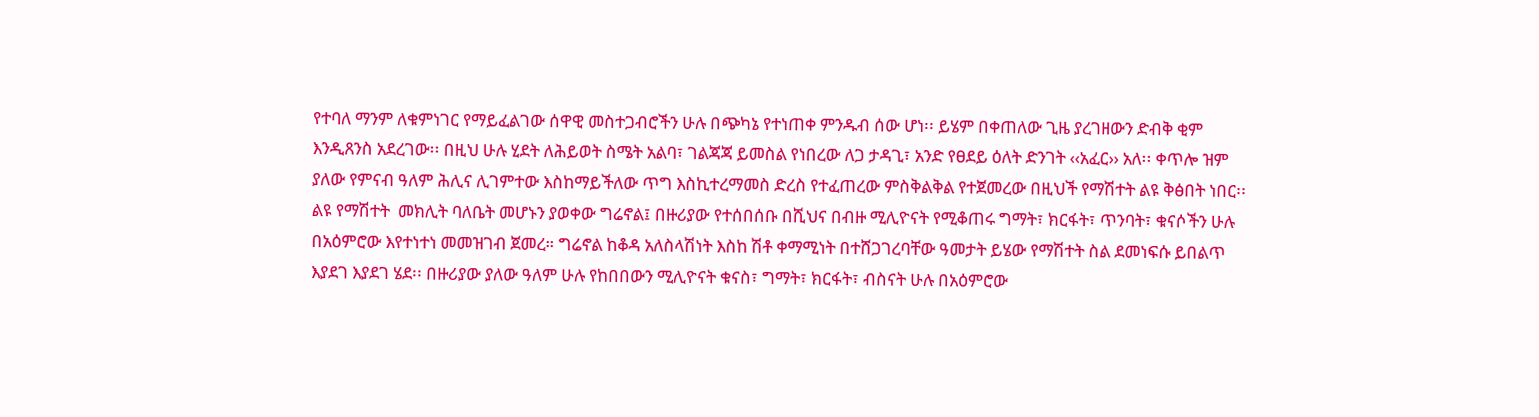የተባለ ማንም ለቁምነገር የማይፈልገው ሰዋዊ መስተጋብሮችን ሁሉ በጭካኔ የተነጠቀ ምንዱብ ሰው ሆነ፡፡ ይሄም በቀጠለው ጊዜ ያረገዘውን ድብቅ ቂም እንዲጸንስ አደረገው፡፡ በዚህ ሁሉ ሂደት ለሕይወት ስሜት አልባ፣ ገልጃጃ ይመስል የነበረው ለጋ ታዳጊ፣ አንድ የፀደይ ዕለት ድንገት ‹‹አፈር›› አለ፡፡ ቀጥሎ ዝም ያለው የምናብ ዓለም ሕሊና ሊገምተው እስከማይችለው ጥግ እስኪተረማመስ ድረስ የተፈጠረው ምስቅልቅል የተጀመረው በዚህች የማሽተት ልዩ ቅፅበት ነበር፡፡
ልዩ የማሽተት  መክሊት ባለቤት መሆኑን ያወቀው ግሬኖል፤ በዙሪያው የተሰበሰቡ በሺህና በብዙ ሚሊዮናት የሚቆጠሩ ግማት፣ ክርፋት፣ ጥንባት፣ ቁናሶችን ሁሉ በአዕምሮው እየተነተነ መመዝገብ ጀመረ። ግሬኖል ከቆዳ አለስላሽነት እስከ ሽቶ ቀማሚነት በተሸጋገረባቸው ዓመታት ይሄው የማሽተት ስል ደመነፍሱ ይበልጥ እያደገ እያደገ ሄደ፡፡ በዙሪያው ያለው ዓለም ሁሉ የከበበውን ሚሊዮናት ቁናስ፣ ግማት፣ ክርፋት፣ ብስናት ሁሉ በአዕምሮው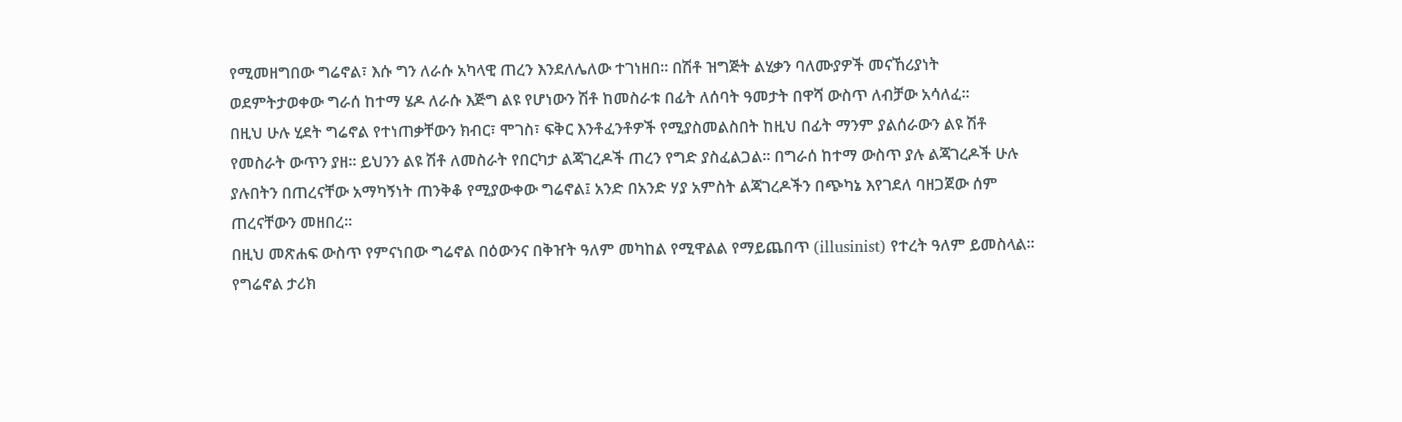የሚመዘግበው ግሬኖል፣ እሱ ግን ለራሱ አካላዊ ጠረን እንደለሌለው ተገነዘበ፡፡ በሽቶ ዝግጅት ልሂቃን ባለሙያዎች መናኸሪያነት ወደምትታወቀው ግራሰ ከተማ ሄዶ ለራሱ እጅግ ልዩ የሆነውን ሽቶ ከመስራቱ በፊት ለሰባት ዓመታት በዋሻ ውስጥ ለብቻው አሳለፈ፡፡
በዚህ ሁሉ ሂደት ግሬኖል የተነጠቃቸውን ክብር፣ ሞገስ፣ ፍቅር እንቶፈንቶዎች የሚያስመልስበት ከዚህ በፊት ማንም ያልሰራውን ልዩ ሽቶ የመስራት ውጥን ያዘ፡፡ ይህንን ልዩ ሽቶ ለመስራት የበርካታ ልጃገረዶች ጠረን የግድ ያስፈልጋል፡፡ በግራሰ ከተማ ውስጥ ያሉ ልጃገረዶች ሁሉ ያሉበትን በጠረናቸው አማካኝነት ጠንቅቆ የሚያውቀው ግሬኖል፤ አንድ በአንድ ሃያ አምስት ልጃገረዶችን በጭካኔ እየገደለ ባዘጋጀው ሰም ጠረናቸውን መዘበረ፡፡
በዚህ መጽሐፍ ውስጥ የምናነበው ግሬኖል በዕውንና በቅዠት ዓለም መካከል የሚዋልል የማይጨበጥ (illusinist) የተረት ዓለም ይመስላል፡፡ የግሬኖል ታሪክ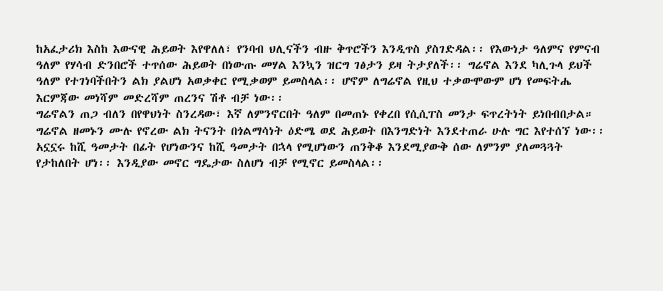ከአፈታሪክ እስከ እውናዊ ሕይወት እየዋለለ፣ የንባብ ህሊናችን ብዙ ቅጥሮችን እንዲጥስ ያስገድዳል፡፡ የእውነታ ዓለምና የምናብ ዓለም የሃሳብ ድንበሮች ተጥሰው ሕይወት በነውጡ መሃል እንኳን ዝርግ ገፅታን ይዛ ትታያለች፡፡ ግሬኖል እንደ ካሊጉላ ይህች ዓለም የተገነባችበትን ልክ ያልሆነ አወቃቀር የሚቃወም ይመስላል፡፡ ሆኖም ለግሬኖል የዚህ ተቃውሞውም ሆነ የመፍትሔ እርምጃው መነሻም መድረሻም ጠረንና ሽቶ ብቻ ነው፡፡
ግሬኖልን ጠጋ ብለን በየዋህነት ስንረዳው፣ እኛ ለምንኖርበት ዓለም በመጠኑ የቀረበ የሲሲፐስ መንታ ፍጥረትነት ይነበብበታል።   ግሬኖል ዘመኑን ሙሉ የኖረው ልክ ትናንት በጎልማሳነት ዕድሜ ወደ ሕይወት በእንግድነት እንደተጠራ ሁሉ ግር እየተሰኘ ነው፡፡ አኗኗሩ ከሺ ዓመታት በፊት የሆነውንና ከሺ ዓመታት በኋላ የሚሆነውን ጠንቅቆ እንደሚያውቅ ሰው ለምንም ያለመጓጓት የታከለበት ሆነ፡፡ እንዲያው መኖር ግዴታው ስለሆነ ብቻ የሚኖር ይመስላል፡፡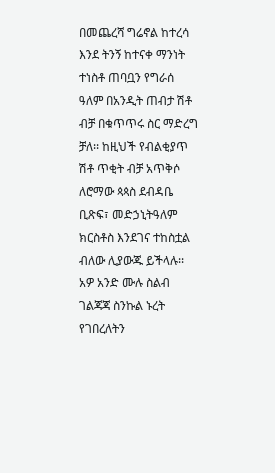በመጨረሻ ግሬኖል ከተረሳ እንደ ትንኝ ከተናቀ ማንነት ተነስቶ ጠባቧን የግራሰ ዓለም በአንዲት ጠብታ ሽቶ ብቻ በቁጥጥሩ ስር ማድረግ ቻለ፡፡ ከዚህች የብልቂያጥ ሽቶ ጥቂት ብቻ አጥቅሶ ለሮማው ጳጳስ ደብዳቤ ቢጽፍ፣ መድኃኒትዓለም ክርስቶስ እንደገና ተከስቷል ብለው ሊያውጁ ይችላሉ፡፡ አዎ አንድ ሙሉ ስልብ ገልጃጃ ስንኩል ኑረት የገበረለትን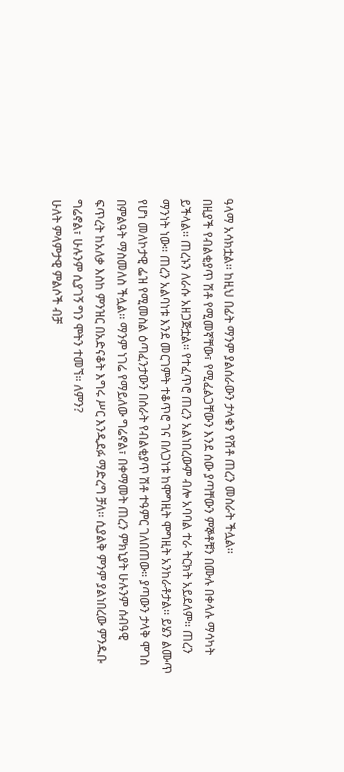ዓላማ አሳክቷል፡፡ ከዚህ በፊት ማንም ያልሰራውን ታላቁን የሽቶ ጠረን መስራት ችሏል፡፡
በዚያች የብልቂያጥ ሽቶ የሚመኛቸው፣ የሚፈልጋቸውን እንደ ሰው ያጣቸውን ምኞቶቹን በሙሉ በቀላሉ ማሳካት ይችላል፡፡ ጠረኑን ለራሱ አዘጋጅቷል፡፡ የተፈጥሮ ጠረን አልነበረውም ብሎ አባባል ተራ ትርክት አይደለም፡፡ ጠረን ማንነት ነው፡፡ ጠረን አልባነቱ እንደ መርገምት ተቆጥሮ ገና በለጋነቱ ከሞግዚት ሞግዚት አንከራቶታል፡፡ ይሄን ልሙጥ የሆነ መለኮታዊ ፌዝ የሚመስል ዕጣፈንታውን በሰራት የብልቂያጥ ሽቶ ተዓምር ገለበጠው። ያጣውን ታላቅ ሞገስ በምልዓት ማስመለስ ችሏል፡፡ ማንም ነገሬ የማይለው ግሬኖል፣ በቀማመት ጠረን ምክኒያት ሁሉንም ሰብዓዊ ፍጥረት ከአለቃ እስከ ምንዝር በአድናቆት እግሩ ሥር እንዲደፉ ማድረግ ቻለ፡፡ ሲያልቅ ምንም ያልነበረው ምንዱቡ ግሬኖል፣ ሁሉንም ሲያገኝ ግን ሞትን ተመኘ። ለምን?
ሁለት ምላምታዊ ምልሶች ብቻ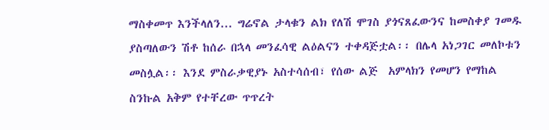ማስቀመጥ እንችላለን... ግሬኖል ታላቁን ልክ የለሽ ሞገስ ያጎናጸፈውንና ከመስቀያ ገመዱ ያስጣለውን ሽቶ ከሰራ በኋላ መንፈሳዊ ልዕልናን ተቀዳጅቷል፡፡ በሌላ አነጋገር መለኮቱን መስሏል፡፡ እንደ ምስራቃዊያኑ አስተሳሰብ፣ የሰው ልጅ  አምላክን የመሆን የማከል ስንኩል አቅም የተቸረው ጥጥረት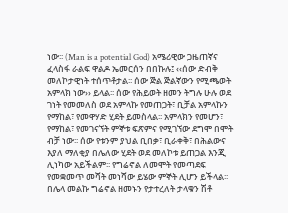ነው፡፡ (Man is a potential God) አሜሪዊው ጋዜጠኛና ፈላስፋ ራልፍ ዋልዶ ኤመርሰን በበኩሉ፤ ‹‹ሰው ድብቅ መለኮታዊነት ተሰጥቶታል፡፡ ሰው ጅል ጅልኛውን የሚጫወት አምላክ ነው›› ይላል፡፡ ሰው የሕይወት ዘመን ትግሉ ሁሉ ወደ ገነት የመመለስ ወደ አምላኩ የመጠጋት፣ ቢቻል አምላኩን የማከል፣ የመዋሃድ ሂደት ይመስላል፡፡ አምላክን የመሆን፣ የማከል፣ የመገናኘት ምኞቱ ፍጽምና የሚገኘው ደግሞ በሞት ብቻ ነው፡፡ ሰው የቱንም ያህል ቢበቃ፣ ቢራቀቅ፣ በሕልውና እያለ ማለቂያ በሌለው ሂደት ወደ መለኮቱ ይጠጋል እንጂ ሊነካው አይችልም፡፡ የግሬኖል ለመሞት የመጣደፍ የመቋመጥ መሻት መነሻው ይሄው ምኞት ሊሆን ይችላል፡፡
በሌላ መልኩ ግሬኖል ዘመኑን የታተረለት ታላቁን ሽቶ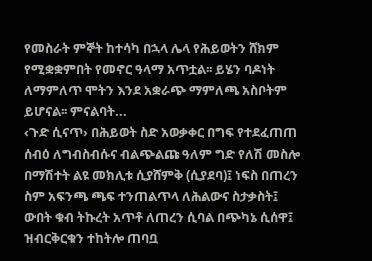የመስራት ምኞት ከተሳካ በኋላ ሌላ የሕይወትን ሸክም የሚቋቋምበት የመኖር ዓላማ አጥቷል፡፡ ይሄን ባዶነት ለማምለጥ ሞትን እንደ አቋራጭ ማምለጫ አስቦትም ይሆናል፡፡ ምናልባት...
‹ጉድ ሲናጥ› በሕይወት ስድ አወቃቀር በግፍ የተደፈጠጠ ሰብዕ ለግብስብሱና ብልጭልጩ ዓለም ግድ የለሽ መስሎ በማሽተት ልዩ መክሊቱ ሲያሸምቅ (ሲያደባ)፤ ነፍስ በጠረን ስም አፍንጫ ጫፍ ተንጠልጥላ ለሕልውና ስታቃስት፤ ውበት ቁብ ትኩረት አጥቶ ለጠረን ሲባል በጭካኔ ሲሰዋ፤ ዝብርቅርቁን ተከትሎ ጠባቧ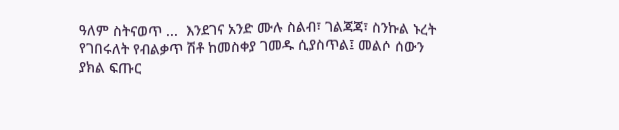ዓለም ስትናወጥ ...  እንደገና አንድ ሙሉ ስልብ፣ ገልጃጃ፣ ስንኩል ኑረት የገበሩለት የብልቃጥ ሽቶ ከመስቀያ ገመዱ ሲያስጥል፤ መልሶ ሰውን ያክል ፍጡር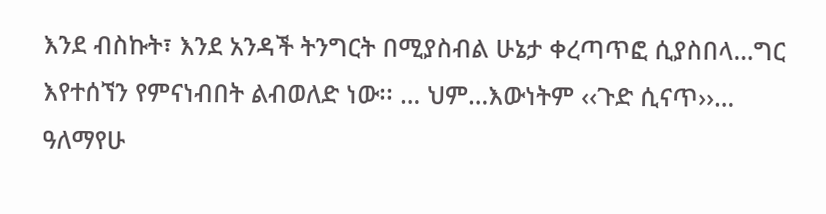እንደ ብስኩት፣ እንደ አንዳች ትንግርት በሚያስብል ሁኔታ ቀረጣጥፎ ሲያስበላ…ግር እየተሰኘን የምናነብበት ልብወለድ ነው፡፡ … ህም…እውነትም ‹‹ጉድ ሲናጥ››…
ዓለማየሁ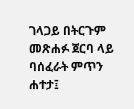ገላጋይ በትርጉም መጽሐፉ ጀርባ ላይ ባሰፈራት ምጥን ሐተታ፤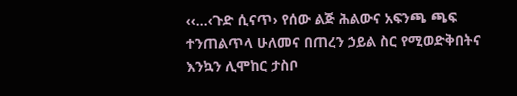‹‹…‹ጉድ ሲናጥ› የሰው ልጅ ሕልውና አፍንጫ ጫፍ ተንጠልጥላ ሁለመና በጠረን ኃይል ስር የሚወድቅበትና እንኳን ሊሞከር ታስቦ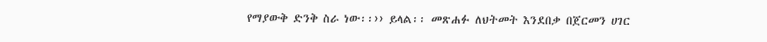የማያውቅ ድንቅ ስራ ነው፡፡›› ይላል፡፡ መጽሐፉ ለህትመት እንደበቃ በጀርመን ሀገር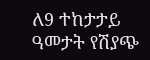ለ9 ተከታታይ ዓመታት የሽያጭ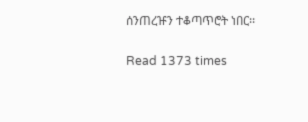ሰንጠረዡን ተቆጣጥሮት ነበር፡፡

Read 1373 times